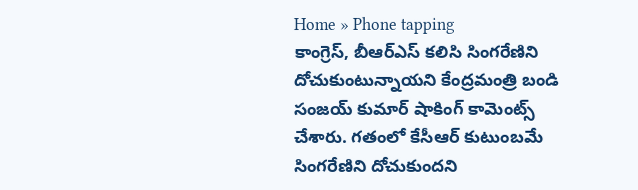Home » Phone tapping
కాంగ్రెస్, బీఆర్ఎస్ కలిసి సింగరేణిని దోచుకుంటున్నాయని కేంద్రమంత్రి బండి సంజయ్ కుమార్ షాకింగ్ కామెంట్స్ చేశారు. గతంలో కేసీఆర్ కుటుంబమే సింగరేణిని దోచుకుందని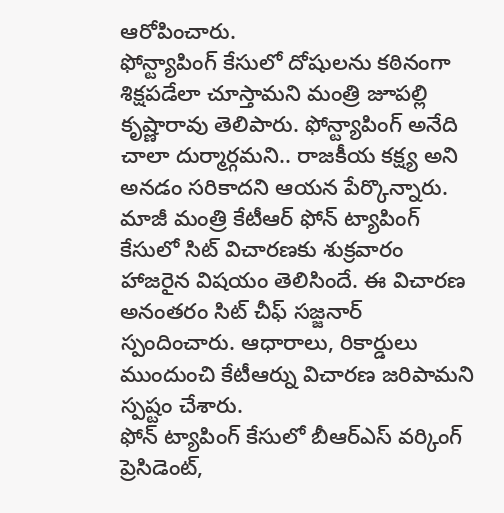ఆరోపించారు.
ఫోన్ట్యాపింగ్ కేసులో దోషులను కఠినంగా శిక్షపడేలా చూస్తామని మంత్రి జూపల్లి కృష్ణారావు తెలిపారు. ఫోన్ట్యాపింగ్ అనేది చాలా దుర్మార్గమని.. రాజకీయ కక్ష్య అని అనడం సరికాదని ఆయన పేర్కొన్నారు.
మాజీ మంత్రి కేటీఆర్ ఫోన్ ట్యాపింగ్ కేసులో సిట్ విచారణకు శుక్రవారం హాజరైన విషయం తెలిసిందే. ఈ విచారణ అనంతరం సిట్ చీఫ్ సజ్జనార్ స్పందించారు. ఆధారాలు, రికార్డులు ముందుంచి కేటీఆర్ను విచారణ జరిపామని స్పష్టం చేశారు.
ఫోన్ ట్యాపింగ్ కేసులో బీఆర్ఎస్ వర్కింగ్ ప్రెసిడెంట్,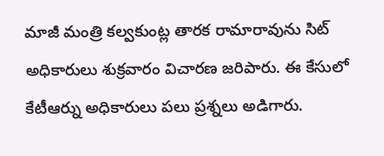మాజీ మంత్రి కల్వకుంట్ల తారక రామారావును సిట్ అధికారులు శుక్రవారం విచారణ జరిపారు. ఈ కేసులో కేటీఆర్ను అధికారులు పలు ప్రశ్నలు అడిగారు.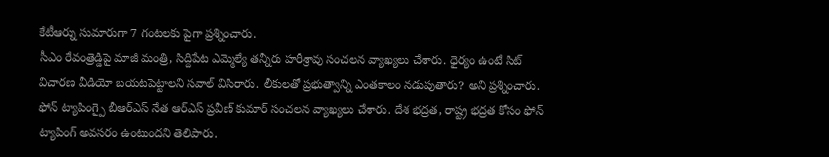కేటీఆర్ను సుమారుగా 7 గంటలకు పైగా ప్రశ్నించారు.
సీఎం రేవంత్రెడ్డిపై మాజీ మంత్రి, సిద్దిపేట ఎమ్మెల్యే తన్నీరు హరీశ్రావు సంచలన వ్యాఖ్యలు చేశారు. ధైర్యం ఉంటే సిట్ విచారణ వీడియో బయటపెట్టాలని సవాల్ విసిరారు. లీకులతో ప్రభుత్వాన్ని ఎంతకాలం నడుపుతారు? అని ప్రశ్నించారు.
ఫోన్ ట్యాపింగ్పై బీఆర్ఎస్ నేత ఆర్ఎస్ ప్రవీణ్ కుమార్ సంచలన వ్యాఖ్యలు చేశారు. దేశ భద్రత, రాష్ట్ర భద్రత కోసం ఫోన్ ట్యాపింగ్ అవసరం ఉంటుందని తెలిపారు.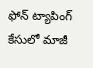ఫోన్ ట్యాపింగ్ కేసులో మాజీ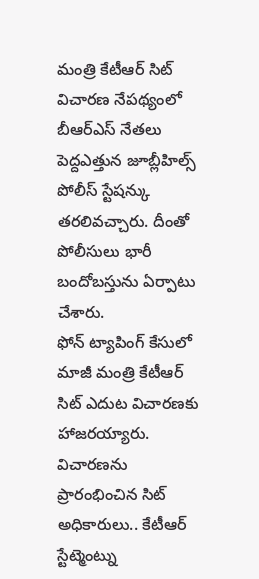మంత్రి కేటీఆర్ సిట్ విచారణ నేపథ్యంలో బీఆర్ఎస్ నేతలు పెద్దఎత్తున జూబ్లీహిల్స్ పోలీస్ స్టేషన్కు తరలివచ్చారు. దీంతో పోలీసులు భారీ బందోబస్తును ఏర్పాటు చేశారు.
ఫోన్ ట్యాపింగ్ కేసులో మాజీ మంత్రి కేటీఆర్ సిట్ ఎదుట విచారణకు హాజరయ్యారు. విచారణను ప్రారంభించిన సిట్ అధికారులు.. కేటీఆర్ స్టేట్మెంట్ను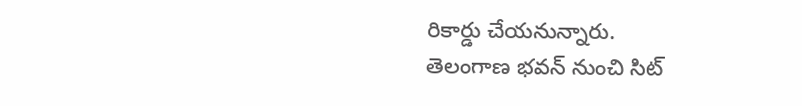రికార్డు చేయనున్నారు.
తెలంగాణ భవన్ నుంచి సిట్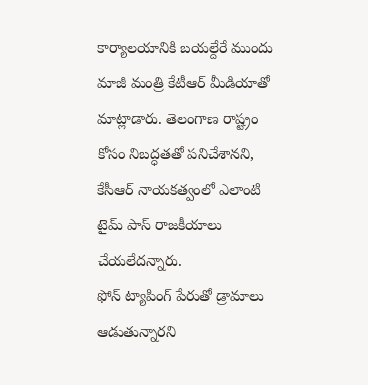కార్యాలయానికి బయల్దేరే ముందు మాజీ మంత్రి కేటీఆర్ మీడియాతో మాట్లాడారు. తెలంగాణ రాష్ట్రం కోసం నిబద్ధతతో పనిచేశానని, కేసీఆర్ నాయకత్వంలో ఎలాంటి టైమ్ పాస్ రాజకీయాలు చేయలేదన్నారు.
ఫోన్ ట్యాపింగ్ పేరుతో డ్రామాలు ఆడుతున్నారని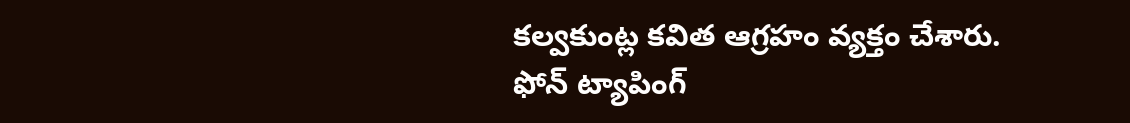కల్వకుంట్ల కవిత ఆగ్రహం వ్యక్తం చేశారు. ఫోన్ ట్యాపింగ్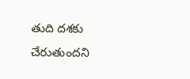తుది దశకు చేరుతుందని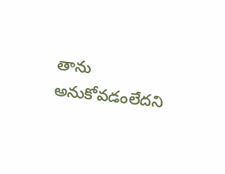తాను అనుకోవడంలేదని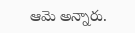ఆమె అన్నారు.